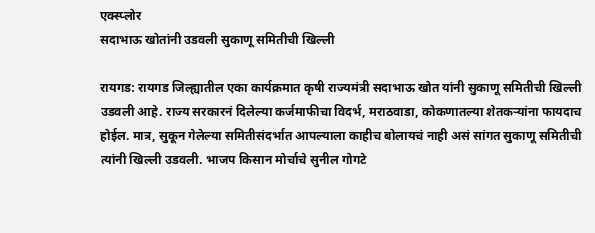एक्स्प्लोर
सदाभाऊ खोतांनी उडवली सुकाणू समितीची खिल्ली

रायगड: रायगड जिल्ह्यातील एका कार्यक्रमात कृषी राज्यमंत्री सदाभाऊ खोत यांनी सुकाणू समितीची खिल्ली उडवली आहे. राज्य सरकारनं दिलेल्या कर्जमाफीचा विदर्भ, मराठवाडा, कोकणातल्या शेतकऱ्यांना फायदाच होईल. मात्र, सुकून गेलेल्या समितीसंदर्भात आपल्याला काहीच बोलायचं नाही असं सांगत सुकाणू समितीची त्यांनी खिल्ली उडवली. भाजप किसान मोर्चाचे सुनील गोगटे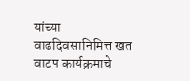यांच्या वाढदिवसानिमित्त खत वाटप कार्यक्रमाचे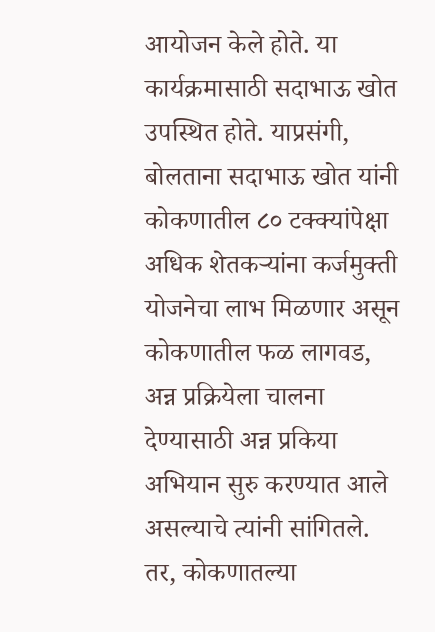आयोजन केले होते. या कार्यक्रमासाठी सदाभाऊ खोत उपस्थित होते. याप्रसंगी, बोलताना सदाभाऊ खोत यांनी कोकणातील ८० टक्क्यांपेक्षा अधिक शेतकऱ्यांना कर्जमुक्ती योजनेचा लाभ मिळणार असून कोकणातील फळ लागवड, अन्न प्रक्रियेला चालना देण्यासाठी अन्न प्रकिया अभियान सुरु करण्यात आले असल्याचे त्यांनी सांगितले. तर, कोकणातल्या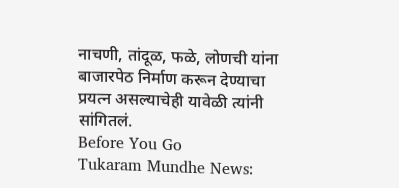नाचणी, तांदूळ, फळे, लोणची यांना बाजारपेठ निर्माण करून देण्याचा प्रयत्न असल्याचेही यावेळी त्यांनी सांगितलं.
Before You Go
Tukaram Mundhe News: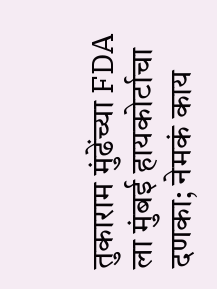तुकाराम मुंढेंच्या FDA ला मुंबई हायकोर्टाचा दणका; नेमकं काय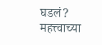घडलं?
महत्त्वाच्या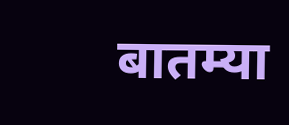बातम्या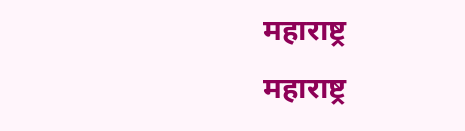महाराष्ट्र
महाराष्ट्र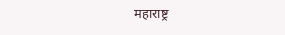महाराष्ट्र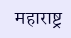महाराष्ट्र